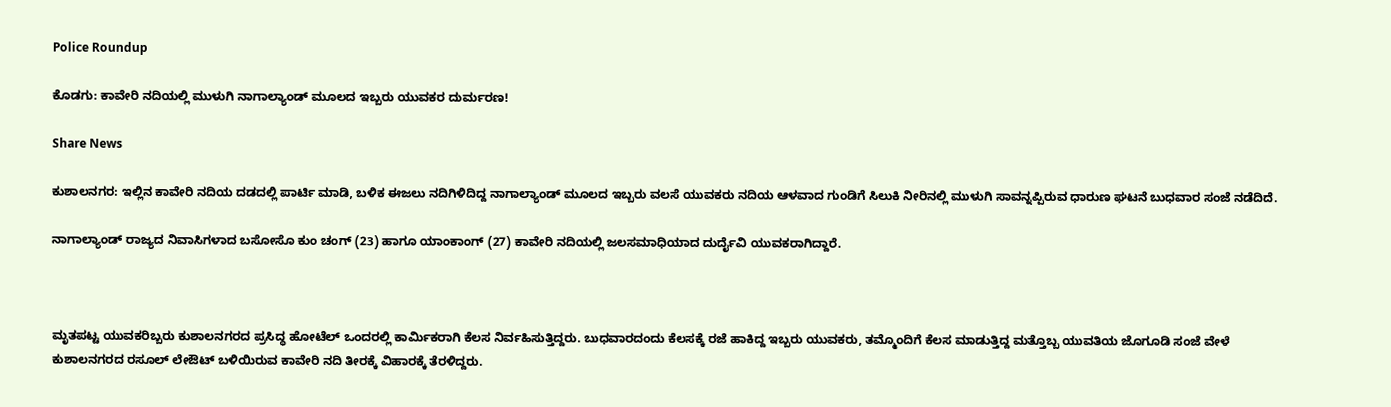Police Roundup

ಕೊಡಗು: ಕಾವೇರಿ ನದಿಯಲ್ಲಿ ಮುಳುಗಿ ನಾಗಾಲ್ಯಾಂಡ್ ಮೂಲದ ಇಬ್ಬರು ಯುವಕರ ದುರ್ಮರಣ!

Share News

ಕುಶಾಲನಗರ: ಇಲ್ಲಿನ ಕಾವೇರಿ ನದಿಯ ದಡದಲ್ಲಿ ಪಾರ್ಟಿ ಮಾಡಿ, ಬಳಿಕ ಈಜಲು ನದಿಗಿಳಿದಿದ್ದ ನಾಗಾಲ್ಯಾಂಡ್ ಮೂಲದ ಇಬ್ಬರು ವಲಸೆ ಯುವಕರು ನದಿಯ ಆಳವಾದ ಗುಂಡಿಗೆ ಸಿಲುಕಿ ನೀರಿನಲ್ಲಿ ಮುಳುಗಿ ಸಾವನ್ನಪ್ಪಿರುವ ಧಾರುಣ ಘಟನೆ ಬುಧವಾರ ಸಂಜೆ ನಡೆದಿದೆ.

ನಾಗಾಲ್ಯಾಂಡ್ ರಾಜ್ಯದ ನಿವಾಸಿಗಳಾದ ಬಸೋಸೊ ಕುಂ ಚಂಗ್ (23) ಹಾಗೂ ಯಾಂಕಾಂಗ್ (27) ಕಾವೇರಿ ನದಿಯಲ್ಲಿ ಜಲಸಮಾಧಿಯಾದ ದುರ್ದೈವಿ ಯುವಕರಾಗಿದ್ದಾರೆ.



ಮೃತಪಟ್ಟ ಯುವಕರಿಬ್ಬರು ಕುಶಾಲನಗರದ ಪ್ರಸಿದ್ಧ ಹೋಟೆಲ್ ಒಂದರಲ್ಲಿ ಕಾರ್ಮಿಕರಾಗಿ ಕೆಲಸ ನಿರ್ವಹಿಸುತ್ತಿದ್ದರು. ಬುಧವಾರದಂದು ಕೆಲಸಕ್ಕೆ ರಜೆ ಹಾಕಿದ್ದ ಇಬ್ಬರು ಯುವಕರು, ತಮ್ಮೊಂದಿಗೆ ಕೆಲಸ ಮಾಡುತ್ತಿದ್ದ ಮತ್ತೊಬ್ಬ ಯುವತಿಯ ಜೊಗೂಡಿ ಸಂಜೆ ವೇಳೆ ಕುಶಾಲನಗರದ ರಸೂಲ್ ಲೇಔಟ್ ಬಳಿಯಿರುವ ಕಾವೇರಿ ನದಿ ತೀರಕ್ಕೆ ವಿಹಾರಕ್ಕೆ ತೆರಳಿದ್ದರು.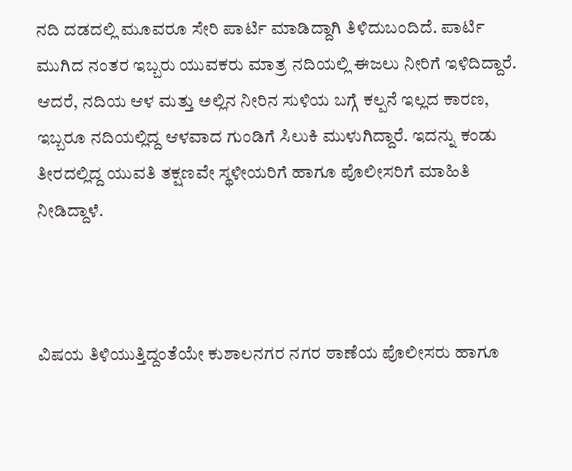ನದಿ ದಡದಲ್ಲಿ ಮೂವರೂ ಸೇರಿ ಪಾರ್ಟಿ ಮಾಡಿದ್ದಾಗಿ ತಿಳಿದುಬಂದಿದೆ. ಪಾರ್ಟಿ ಮುಗಿದ ನಂತರ ಇಬ್ಬರು ಯುವಕರು ಮಾತ್ರ ನದಿಯಲ್ಲಿ ಈಜಲು ನೀರಿಗೆ ಇಳಿದಿದ್ದಾರೆ. ಆದರೆ, ನದಿಯ ಆಳ ಮತ್ತು ಅಲ್ಲಿನ ನೀರಿನ ಸುಳಿಯ ಬಗ್ಗೆ ಕಲ್ಪನೆ ಇಲ್ಲದ ಕಾರಣ, ಇಬ್ಬರೂ ನದಿಯಲ್ಲಿದ್ದ ಆಳವಾದ ಗುಂಡಿಗೆ ಸಿಲುಕಿ ಮುಳುಗಿದ್ದಾರೆ. ಇದನ್ನು ಕಂಡು ತೀರದಲ್ಲಿದ್ದ ಯುವತಿ ತಕ್ಷಣವೇ ಸ್ಥಳೀಯರಿಗೆ ಹಾಗೂ ಪೊಲೀಸರಿಗೆ ಮಾಹಿತಿ ನೀಡಿದ್ದಾಳೆ.



ವಿಷಯ ತಿಳಿಯುತ್ತಿದ್ದಂತೆಯೇ ಕುಶಾಲನಗರ ನಗರ ಠಾಣೆಯ ಪೊಲೀಸರು ಹಾಗೂ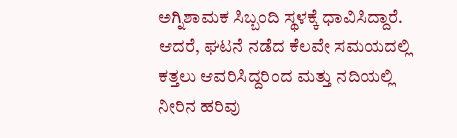ಅಗ್ನಿಶಾಮಕ ಸಿಬ್ಬಂದಿ ಸ್ಥಳಕ್ಕೆ ಧಾವಿಸಿದ್ದಾರೆ. ಆದರೆ, ಘಟನೆ ನಡೆದ ಕೆಲವೇ ಸಮಯದಲ್ಲಿ ಕತ್ತಲು ಆವರಿಸಿದ್ದರಿಂದ ಮತ್ತು ನದಿಯಲ್ಲಿ ನೀರಿನ ಹರಿವು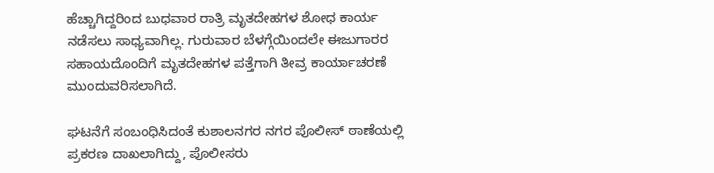ಹೆಚ್ಚಾಗಿದ್ದರಿಂದ ಬುಧವಾರ ರಾತ್ರಿ ಮೃತದೇಹಗಳ ಶೋಧ ಕಾರ್ಯ ನಡೆಸಲು ಸಾಧ್ಯವಾಗಿಲ್ಲ. ಗುರುವಾರ ಬೆಳಗ್ಗೆಯಿಂದಲೇ ಈಜುಗಾರರ ಸಹಾಯದೊಂದಿಗೆ ಮೃತದೇಹಗಳ ಪತ್ತೆಗಾಗಿ ತೀವ್ರ ಕಾರ್ಯಾಚರಣೆ ಮುಂದುವರಿಸಲಾಗಿದೆ.

ಘಟನೆಗೆ ಸಂಬಂಧಿಸಿದಂತೆ ಕುಶಾಲನಗರ ನಗರ ಪೊಲೀಸ್ ಠಾಣೆಯಲ್ಲಿ ಪ್ರಕರಣ ದಾಖಲಾಗಿದ್ದು, ಪೊಲೀಸರು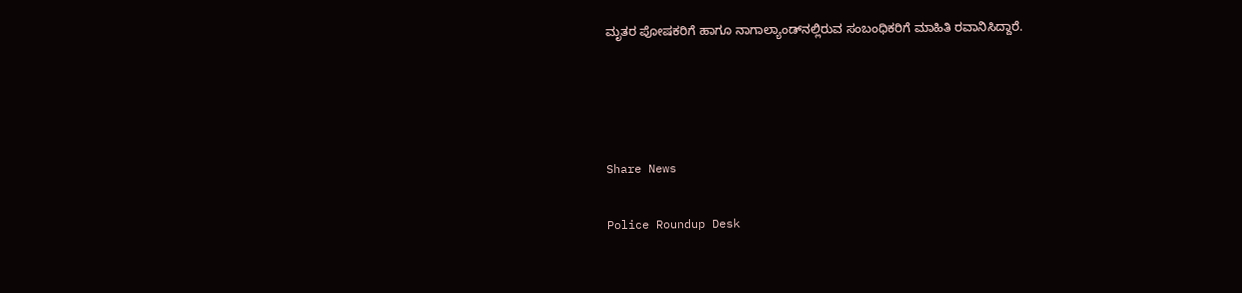ಮೃತರ ಪೋಷಕರಿಗೆ ಹಾಗೂ ನಾಗಾಲ್ಯಾಂಡ್‌ನಲ್ಲಿರುವ ಸಂಬಂಧಿಕರಿಗೆ ಮಾಹಿತಿ ರವಾನಿಸಿದ್ದಾರೆ.




Share News

Police Roundup Desk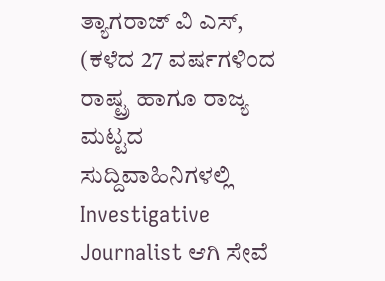ತ್ಯಾಗರಾಜ್ ವಿ ಎಸ್, (ಕಳೆದ 27 ವರ್ಷಗಳಿಂದ ರಾಷ್ಟ್ರ ಹಾಗೂ ರಾಜ್ಯ ಮಟ್ಟದ ಸುದ್ದಿವಾಹಿನಿಗಳಲ್ಲಿ Investigative Journalist ಆಗಿ ಸೇವೆ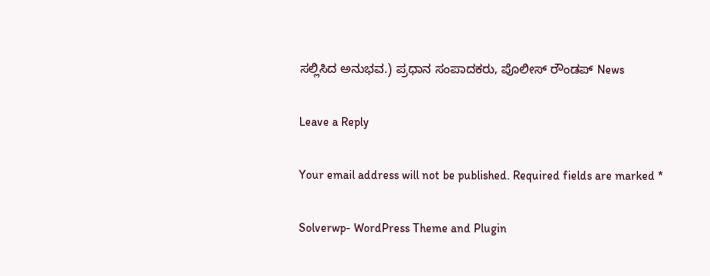ಸಲ್ಲಿಸಿದ ಅನುಭವ.) ಪ್ರಧಾನ ಸಂಪಾದಕರು, ಪೊಲೀಸ್ ರೌಂಡಪ್ News

Leave a Reply

Your email address will not be published. Required fields are marked *

Solverwp- WordPress Theme and Plugin